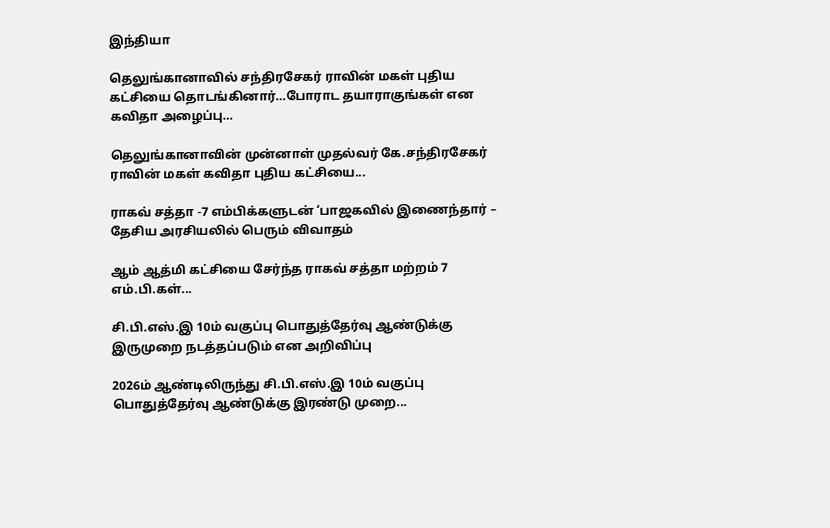இந்தியா

தெலுங்கானாவில் சந்திரசேகர் ராவின் மகள் புதிய கட்சியை தொடங்கினார்…போராட தயாராகுங்கள் என கவிதா அழைப்பு…

தெலுங்கானாவின் முன்னாள் முதல்வர் கே.சந்திரசேகர் ராவின் மகள் கவிதா புதிய கட்சியை...

ராகவ் சத்தா -7 எம்பிக்களுடன் ‘பாஜகவில் இணைந்தார் – தேசிய அரசியலில் பெரும் விவாதம்

ஆம் ஆத்மி கட்சியை சேர்ந்த ராகவ் சத்தா மற்றம் 7 எம்.பி.கள்...

சி.பி.எஸ்.இ 10ம் வகுப்பு பொதுத்தேர்வு ஆண்டுக்கு இருமுறை நடத்தப்படும் என அறிவிப்பு

2026ம் ஆண்டிலிருந்து சி.பி.எஸ்.இ 10ம் வகுப்பு பொதுத்தேர்வு ஆண்டுக்கு இரண்டு முறை...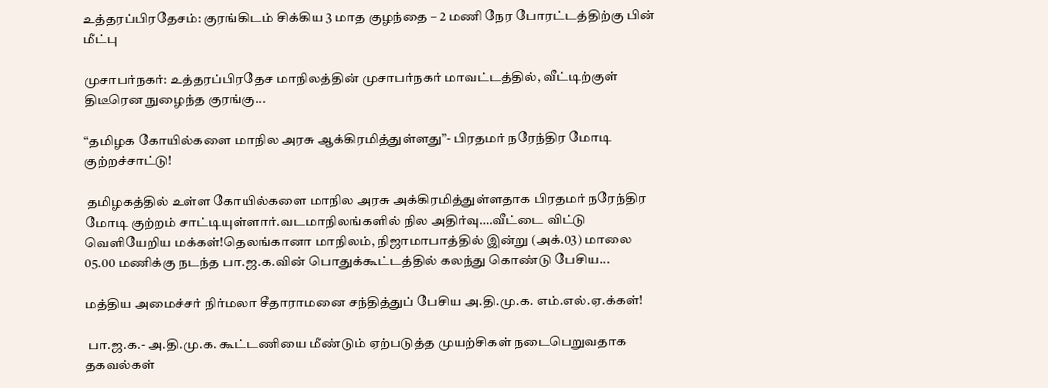உத்தரப்பிரதேசம்: குரங்கிடம் சிக்கிய 3 மாத குழந்தை – 2 மணி நேர போரட்டத்திற்கு பின் மீட்பு

முசாபர்நகர்: உத்தரப்பிரதேச மாநிலத்தின் முசாபர்நகர் மாவட்டத்தில், வீட்டிற்குள் திடீரென நுழைந்த குரங்கு...

“தமிழக கோயில்களை மாநில அரசு ஆக்கிரமித்துள்ளது”- பிரதமர் நரேந்திர மோடி குற்றச்சாட்டு!

 தமிழகத்தில் உள்ள கோயில்களை மாநில அரசு அக்கிரமித்துள்ளதாக பிரதமர் நரேந்திர மோடி குற்றம் சாட்டியுள்ளார்.வடமாநிலங்களில் நில அதிர்வு….வீட்டை விட்டு வெளியேறிய மக்கள்!தெலங்கானா மாநிலம், நிஜாமாபாத்தில் இன்று (அக்.03) மாலை 05.00 மணிக்கு நடந்த பா.ஜ.க.வின் பொதுக்கூட்டத்தில் கலந்து கொண்டு பேசிய...

மத்திய அமைச்சர் நிர்மலா சீதாராமனை சந்தித்துப் பேசிய அ.தி.மு.க. எம்.எல்.ஏ.க்கள்!

 பா.ஜ.க.- அ.தி.மு.க. கூட்டணியை மீண்டும் ஏற்படுத்த முயற்சிகள் நடைபெறுவதாக தகவல்கள்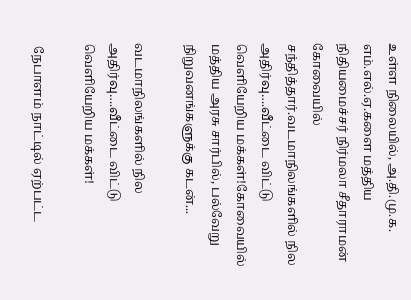உள்ள நிலையில், அ.தி.மு.க. எம்.எல்.ஏ.களை மத்திய நிதியமைச்சர் நிர்மலா சீதாராமன் கோவையில் சந்தித்தார்.வடமாநிலங்களில் நில அதிர்வு….வீட்டை விட்டு வெளியேறிய மக்கள்!கோவையில் மத்திய அரசு சார்பில், பல்வேறு நிறுவனங்களுக்கு கடன்...

வடமாநிலங்களில் நில அதிர்வு….வீட்டை விட்டு வெளியேறிய மக்கள்!

 நேபாளம் நாட்டில் ஏற்பட்ட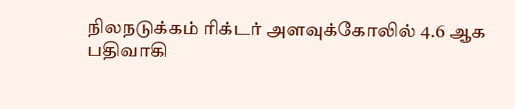நிலநடுக்கம் ரிக்டர் அளவுக்கோலில் 4.6 ஆக பதிவாகி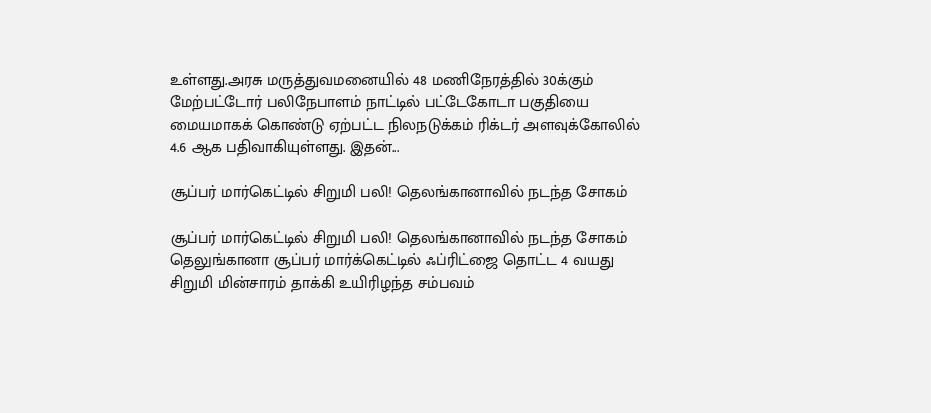உள்ளது.அரசு மருத்துவமனையில் 48 மணிநேரத்தில் 30க்கும் மேற்பட்டோர் பலிநேபாளம் நாட்டில் பட்டேகோடா பகுதியை மையமாகக் கொண்டு ஏற்பட்ட நிலநடுக்கம் ரிக்டர் அளவுக்கோலில் 4.6 ஆக பதிவாகியுள்ளது. இதன்...

சூப்பர் மார்கெட்டில் சிறுமி பலி! தெலங்கானாவில் நடந்த சோகம்

சூப்பர் மார்கெட்டில் சிறுமி பலி! தெலங்கானாவில் நடந்த சோகம் தெலுங்கானா சூப்பர் மார்க்கெட்டில் ஃப்ரிட்ஜை தொட்ட 4 வயது சிறுமி மின்சாரம் தாக்கி உயிரிழந்த சம்பவம்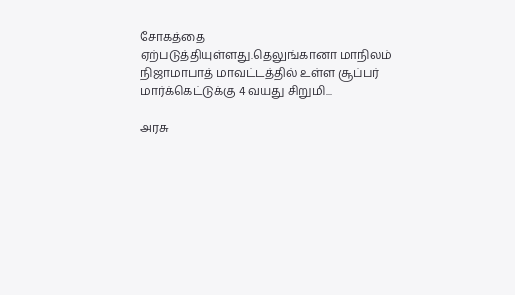சோகத்தை ஏற்படுத்தியுள்ளது.தெலுங்கானா மாநிலம் நிஜாமாபாத் மாவட்டத்தில் உள்ள சூப்பர் மார்க்கெட்டுக்கு 4 வயது சிறுமி...

அரசு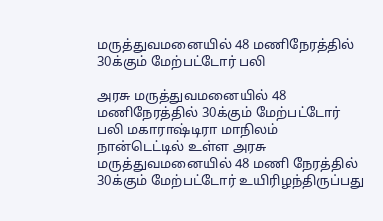மருத்துவமனையில் 48 மணிநேரத்தில் 30க்கும் மேற்பட்டோர் பலி

அரசு மருத்துவமனையில் 48 மணிநேரத்தில் 30க்கும் மேற்பட்டோர் பலி மகாராஷ்டிரா மாநிலம் நான்டெட்டில் உள்ள அரசு மருத்துவமனையில் 48 மணி நேரத்தில் 30க்கும் மேற்பட்டோர் உயிரிழந்திருப்பது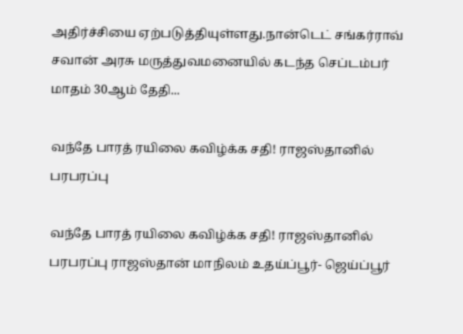அதிர்ச்சியை ஏற்படுத்தியுள்ளது.நான்டெட் சங்கர்ராவ் சவான் அரசு மருத்துவமனையில் கடந்த செப்டம்பர் மாதம் 30ஆம் தேதி...

வந்தே பாரத் ரயிலை கவிழ்க்க சதி! ராஜஸ்தானில் பரபரப்பு

வந்தே பாரத் ரயிலை கவிழ்க்க சதி! ராஜஸ்தானில் பரபரப்பு ராஜஸ்தான் மாநிலம் உதய்ப்பூர்- ஜெய்ப்பூர்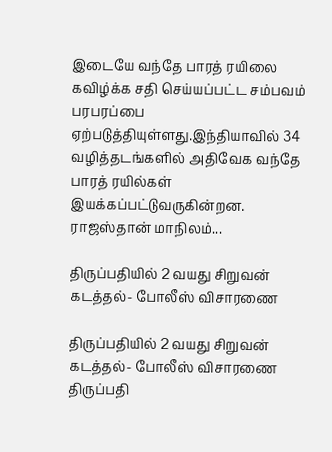இடையே வந்தே பாரத் ரயிலை கவிழ்க்க சதி செய்யப்பட்ட சம்பவம் பரபரப்பை ஏற்படுத்தியுள்ளது.இந்தியாவில் 34 வழித்தடங்களில் அதிவேக வந்தே பாரத் ரயில்கள் இயக்கப்பட்டுவருகின்றன. ராஜஸ்தான் மாநிலம்...

திருப்பதியில் 2 வயது சிறுவன் கடத்தல்- போலீஸ் விசாரணை

திருப்பதியில் 2 வயது சிறுவன் கடத்தல்- போலீஸ் விசாரணை திருப்பதி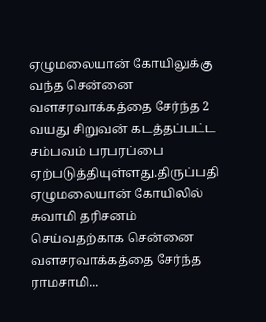ஏழுமலையான் கோயிலுக்கு வந்த சென்னை வளசரவாக்கத்தை சேர்ந்த 2 வயது சிறுவன் கடத்தப்பட்ட சம்பவம் பரபரப்பை ஏற்படுத்தியுள்ளது.திருப்பதி ஏழுமலையான் கோயிலில் சுவாமி தரிசனம் செய்வதற்காக சென்னை வளசரவாக்கத்தை சேர்ந்த ராமசாமி...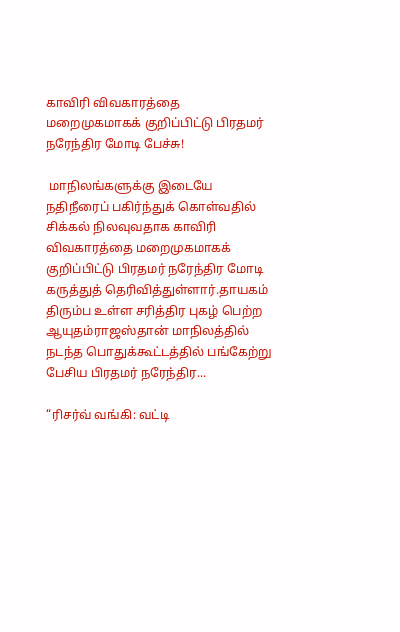காவிரி விவகாரத்தை மறைமுகமாகக் குறிப்பிட்டு பிரதமர் நரேந்திர மோடி பேச்சு!

 மாநிலங்களுக்கு இடையே நதிநீரைப் பகிர்ந்துக் கொள்வதில் சிக்கல் நிலவுவதாக காவிரி விவகாரத்தை மறைமுகமாகக் குறிப்பிட்டு பிரதமர் நரேந்திர மோடி கருத்துத் தெரிவித்துள்ளார்.தாயகம் திரும்ப உள்ள சரித்திர புகழ் பெற்ற ஆயுதம்ராஜஸ்தான் மாநிலத்தில் நடந்த பொதுக்கூட்டத்தில் பங்கேற்று பேசிய பிரதமர் நரேந்திர...

“ரிசர்வ் வங்கி: வட்டி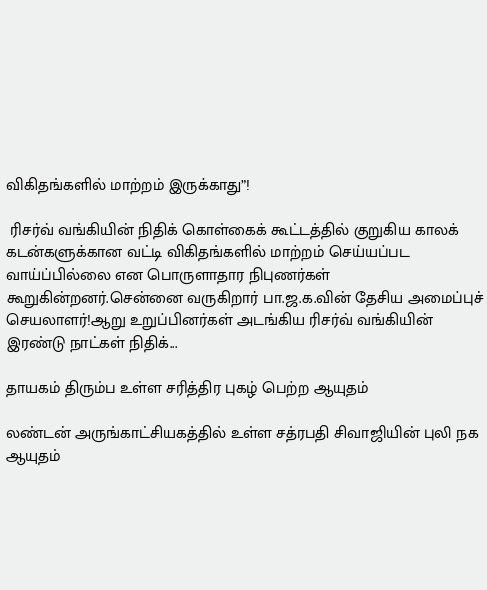விகிதங்களில் மாற்றம் இருக்காது”!

 ரிசர்வ் வங்கியின் நிதிக் கொள்கைக் கூட்டத்தில் குறுகிய காலக் கடன்களுக்கான வட்டி விகிதங்களில் மாற்றம் செய்யப்பட வாய்ப்பில்லை என பொருளாதார நிபுணர்கள் கூறுகின்றனர்.சென்னை வருகிறார் பா.ஜ.க.வின் தேசிய அமைப்புச் செயலாளர்!ஆறு உறுப்பினர்கள் அடங்கிய ரிசர்வ் வங்கியின் இரண்டு நாட்கள் நிதிக்...

தாயகம் திரும்ப உள்ள சரித்திர புகழ் பெற்ற ஆயுதம்

லண்டன் அருங்காட்சியகத்தில் உள்ள சத்ரபதி சிவாஜியின் புலி நக ஆயுதம்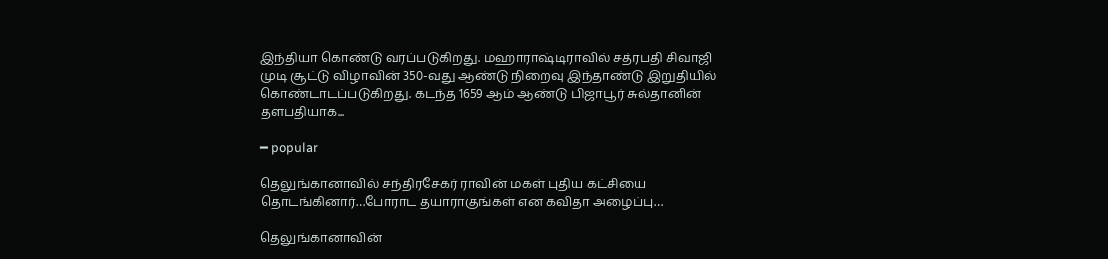இந்தியா கொண்டு வரப்படுகிறது. மஹாராஷ்டிராவில் சத்ரபதி சிவாஜி முடி சூட்டு விழாவின் 350-வது ஆண்டு நிறைவு இந்தாண்டு இறுதியில் கொண்டாடப்படுகிறது. கடந்த 1659 ஆம் ஆண்டு பிஜாபூர் சுல்தானின் தளபதியாக...

━ popular

தெலுங்கானாவில் சந்திரசேகர் ராவின் மகள் புதிய கட்சியை தொடங்கினார்…போராட தயாராகுங்கள் என கவிதா அழைப்பு…

தெலுங்கானாவின்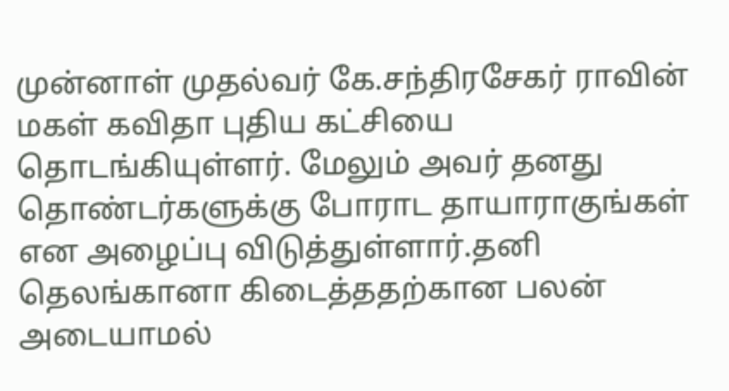முன்னாள் முதல்வர் கே.சந்திரசேகர் ராவின் மகள் கவிதா புதிய கட்சியை தொடங்கியுள்ளர். மேலும் அவர் தனது தொண்டர்களுக்கு போராட தாயாராகுங்கள் என அழைப்பு விடுத்துள்ளார்.தனி தெலங்கானா கிடைத்ததற்கான பலன் அடையாமல்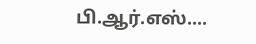பி.ஆர்.எஸ்....